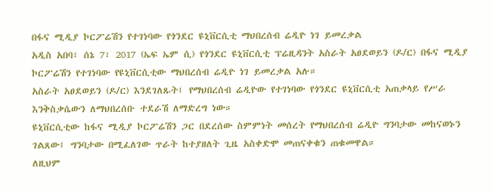በፋና ሚዲያ ኮርፖሬሽን የተገነባው የጎንደር ዩኒቨርሲቲ ማህበረሰብ ሬዲዮ ነገ ይመረቃል
አዲስ አበባ፣ ሰኔ 7፣ 2017 (ኤፍ ኤም ሲ) የጎንደር ዩኒቨርሲቲ ፕሬዚዳንት አስራት አፀደወይን (ዶ/ር) በፋና ሚዲያ ኮርፖሬሽን የተገነባው የዩኒቨርሲቲው ማህበረሰብ ሬዲዮ ነገ ይመረቃል አሉ።
አስራት አፀደወይን (ዶ/ር) እንደገለጹት፤ የማህበረሰብ ሬዲዮው የተገነባው የጎንደር ዩኒቨርሲቲ አጠቃላይ የሥራ እንቅስቃሴውን ለማህበረሰቡ ተደራሽ ለማድረግ ነው።
ዩኒቨርሲቲው ከፋና ሚዲያ ኮርፖሬሽን ጋር በደረሰው ስምምነት መሰረት የማህበረሰብ ሬዲዮ ግንባታው መከናወኑን ገልጸው፤ ግንባታው በሚፈለገው ጥራት ከተያዘለት ጊዜ አስቀድሞ መጠናቀቁን ጠቁመዋል።
ለዚህም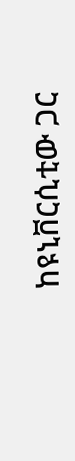ከዩኒቨርሲቲው ጋር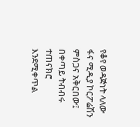የቆየ ወዳጅነት ላለው ፋና ሚዲያ ኮርፖሬሽን ምስጋና አቅርበው፤ በቀጣይ ትብብሩ ተጠናክሮ እንደሚቀጥል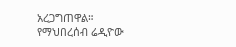አረጋግጠዋል።
የማህበረሰብ ሬዲዮው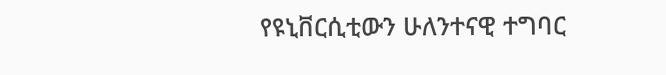የዩኒቨርሲቲውን ሁለንተናዊ ተግባር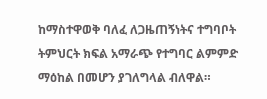ከማስተዋወቅ ባለፈ ለጋዜጠኝነትና ተግባቦት ትምህርት ክፍል አማራጭ የተግባር ልምምድ ማዕከል በመሆን ያገለግላል ብለዋል።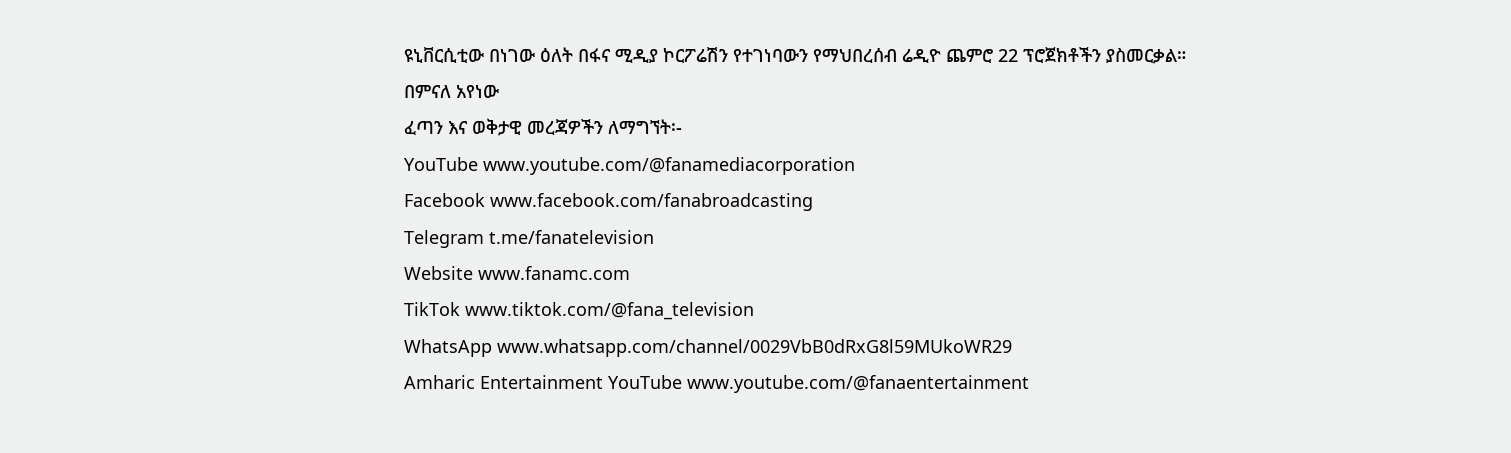ዩኒቨርሲቲው በነገው ዕለት በፋና ሚዲያ ኮርፖሬሽን የተገነባውን የማህበረሰብ ሬዲዮ ጨምሮ 22 ፕሮጀክቶችን ያስመርቃል።
በምናለ አየነው
ፈጣን እና ወቅታዊ መረጃዎችን ለማግኘት፡-
YouTube www.youtube.com/@fanamediacorporation
Facebook www.facebook.com/fanabroadcasting
Telegram t.me/fanatelevision
Website www.fanamc.com
TikTok www.tiktok.com/@fana_television
WhatsApp www.whatsapp.com/channel/0029VbB0dRxG8l59MUkoWR29
Amharic Entertainment YouTube www.youtube.com/@fanaentertainment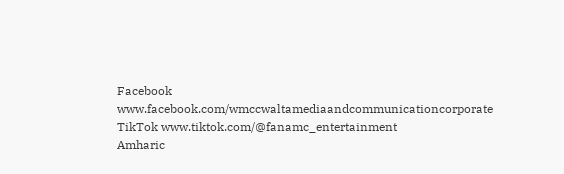Facebook www.facebook.com/wmccwaltamediaandcommunicationcorporate
TikTok www.tiktok.com/@fanamc_entertainment
Amharic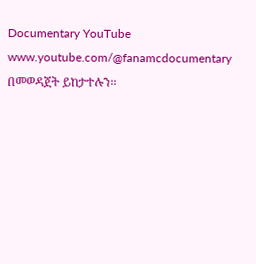Documentary YouTube www.youtube.com/@fanamcdocumentary በመወዳጀት ይከታተሉን፡፡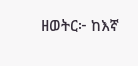ዘወትር፦ ከእኛ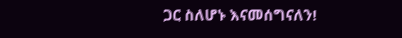ጋር ስለሆኑ እናመሰግናለን!